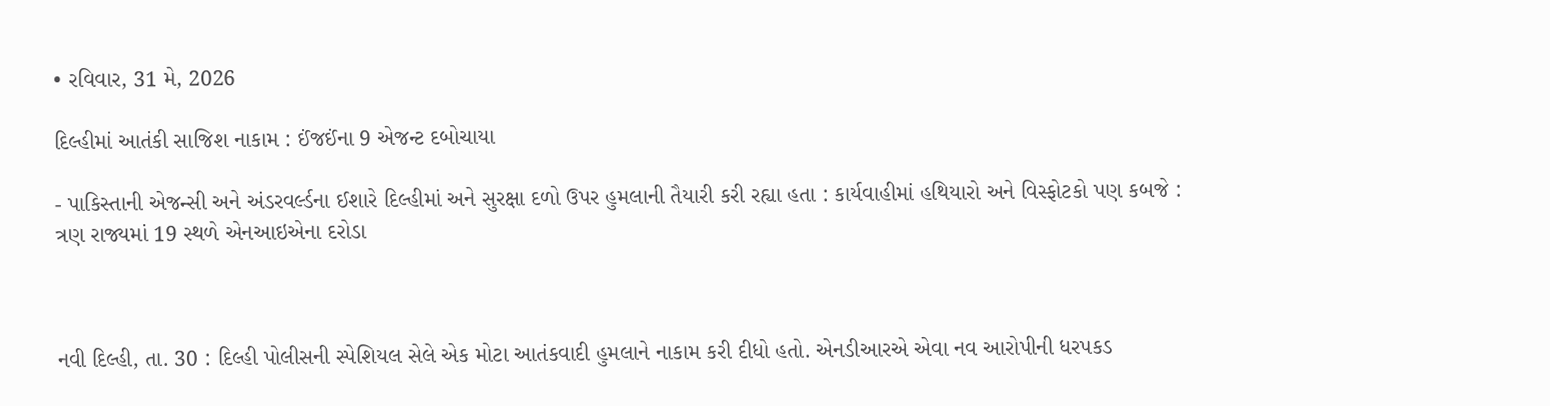• રવિવાર, 31 મે, 2026

દિલ્હીમાં આતંકી સાજિશ નાકામ : ઈંજઈંના 9 એજન્ટ દબોચાયા

- પાકિસ્તાની એજન્સી અને અંડરવર્લ્ડના ઈશારે દિલ્હીમાં અને સુરક્ષા દળો ઉપર હુમલાની તૈયારી કરી રહ્યા હતા : કાર્યવાહીમાં હથિયારો અને વિસ્ફોટકો પણ કબજે : ત્રણ રાજ્યમાં 19 સ્થળે એનઆઇએના દરોડા



નવી દિલ્હી, તા. 30 : દિલ્હી પોલીસની સ્પેશિયલ સેલે એક મોટા આતંકવાદી હુમલાને નાકામ કરી દીધો હતો. એનડીઆરએ એવા નવ આરોપીની ધરપકડ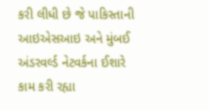કરી લીધી છે જે પાકિસ્તાની આઇએસઆઇ અને મુંબઈ અંડરવર્લ્ડ નેટવર્કના ઈશારે કામ કરી રહ્યા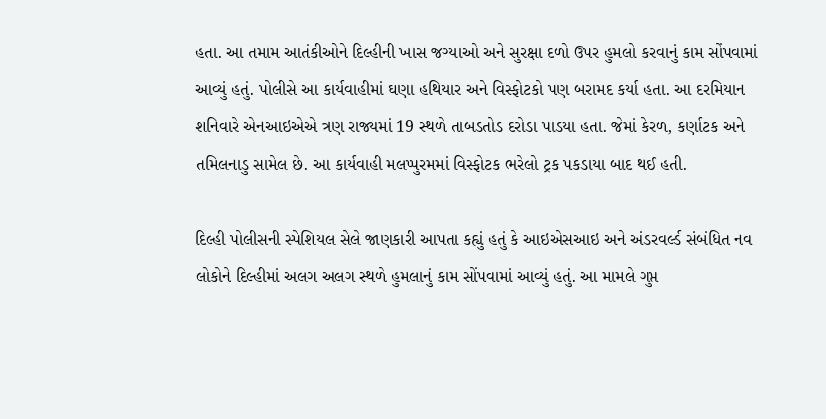હતા. આ તમામ આતંકીઓને દિલ્હીની ખાસ જગ્યાઓ અને સુરક્ષા દળો ઉપર હુમલો કરવાનું કામ સોંપવામાં આવ્યું હતું. પોલીસે આ કાર્યવાહીમાં ઘણા હથિયાર અને વિસ્ફોટકો પણ બરામદ કર્યા હતા. આ દરમિયાન શનિવારે એનઆઇએએ ત્રણ રાજ્યમાં 19 સ્થળે તાબડતોડ દરોડા પાડયા હતા. જેમાં કેરળ, કર્ણાટક અને તમિલનાડુ સામેલ છે. આ કાર્યવાહી મલપ્પુરમમાં વિસ્ફોટક ભરેલો ટ્રક પકડાયા બાદ થઈ હતી.

દિલ્હી પોલીસની સ્પેશિયલ સેલે જાણકારી આપતા કહ્યું હતું કે આઇએસઆઇ અને અંડરવર્લ્ડ સંબંધિત નવ લોકોને દિલ્હીમાં અલગ અલગ સ્થળે હુમલાનું કામ સોંપવામાં આવ્યું હતું. આ મામલે ગુપ્ત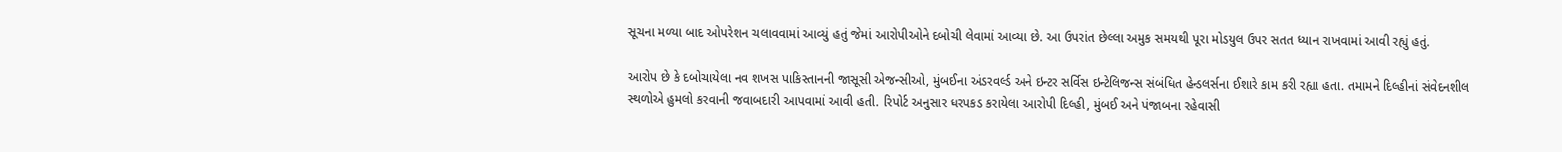સૂચના મળ્યા બાદ ઓપરેશન ચલાવવામાં આવ્યું હતું જેમાં આરોપીઓને દબોચી લેવામાં આવ્યા છે. આ ઉપરાંત છેલ્લા અમુક સમયથી પૂરા મોડયુલ ઉપર સતત ધ્યાન રાખવામાં આવી રહ્યું હતું.

આરોપ છે કે દબોચાયેલા નવ શખસ પાકિસ્તાનની જાસૂસી એજન્સીઓ, મુંબઈના અંડરવર્લ્ડ અને ઇન્ટર સર્વિસ ઇન્ટેલિજન્સ સંબંધિત હેન્ડલર્સના ઈશારે કામ કરી રહ્યા હતા. તમામને દિલ્હીનાં સંવેદનશીલ સ્થળોએ હુમલો કરવાની જવાબદારી આપવામાં આવી હતી. રિપોર્ટ અનુસાર ધરપકડ કરાયેલા આરોપી દિલ્હી, મુંબઈ અને પંજાબના રહેવાસી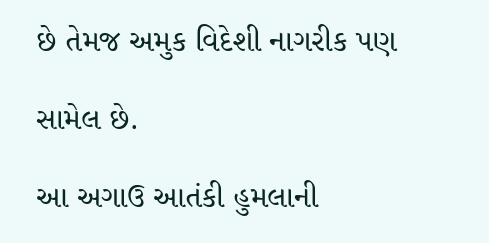છે તેમજ અમુક વિદેશી નાગરીક પણ

સામેલ છે.

આ અગાઉ આતંકી હુમલાની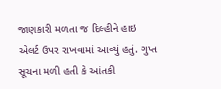જાણકારી મળતા જ દિલ્હીને હાઇ એલર્ટ ઉપર રાખવામાં આવ્યું હતું. ગુપ્ત સૂચના મળી હતી કે આંતકી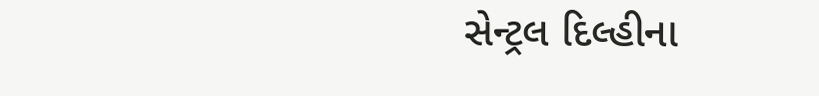સેન્ટ્રલ દિલ્હીના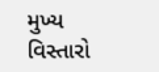મુખ્ય વિસ્તારો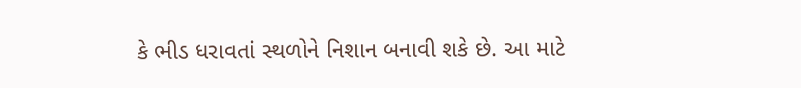કે ભીડ ધરાવતાં સ્થળોને નિશાન બનાવી શકે છે. આ માટે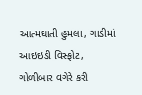આત્મઘાતી હુમલા, ગાડીમાં આઇઇડી વિસ્ફોટ, ગોળીબાર વગેરે કરી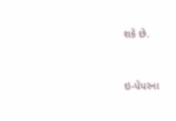શકે છે.



ઇ-પેપરના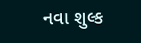નવા શુલ્ક